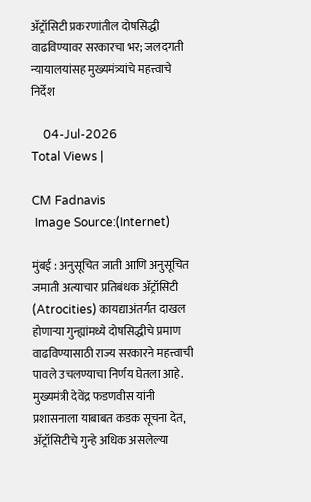ॲट्रॉसिटी प्रकरणांतील दोषसिद्धी वाढविण्यावर सरकारचा भर; जलदगती न्यायालयांसह मुख्यमंत्र्यांचे महत्त्वाचे निर्देश

    04-Jul-2026
Total Views |

CM Fadnavis
 Image Source:(Internet)

मुंबई : अनुसूचित जाती आणि अनुसूचित जमाती अत्याचार प्रतिबंधक ॲट्रॉसिटी (Atrocities) कायद्याअंतर्गत दाखल होणाऱ्या गुन्ह्यांमध्ये दोषसिद्धीचे प्रमाण वाढविण्यासाठी राज्य सरकारने महत्त्वाची पावले उचलण्याचा निर्णय घेतला आहे. मुख्यमंत्री देवेंद्र फडणवीस यांनी प्रशासनाला याबाबत कडक सूचना देत, ॲट्रॉसिटीचे गुन्हे अधिक असलेल्या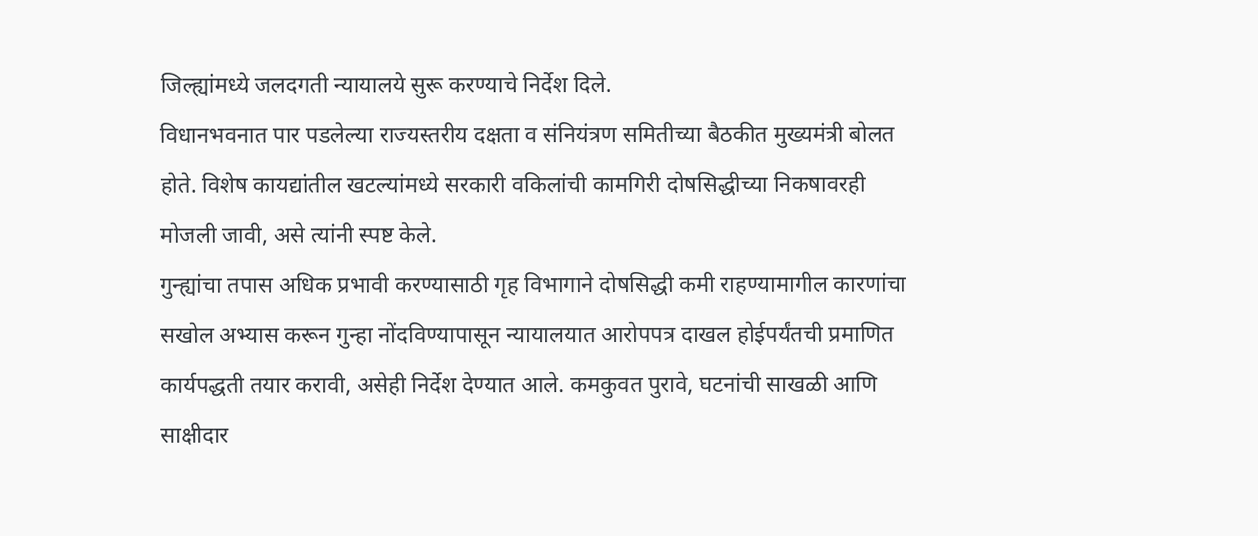जिल्ह्यांमध्ये जलदगती न्यायालये सुरू करण्याचे निर्देश दिले.
विधानभवनात पार पडलेल्या राज्यस्तरीय दक्षता व संनियंत्रण समितीच्या बैठकीत मुख्यमंत्री बोलत होते. विशेष कायद्यांतील खटल्यांमध्ये सरकारी वकिलांची कामगिरी दोषसिद्धीच्या निकषावरही मोजली जावी, असे त्यांनी स्पष्ट केले.
गुन्ह्यांचा तपास अधिक प्रभावी करण्यासाठी गृह विभागाने दोषसिद्धी कमी राहण्यामागील कारणांचा सखोल अभ्यास करून गुन्हा नोंदविण्यापासून न्यायालयात आरोपपत्र दाखल होईपर्यंतची प्रमाणित कार्यपद्धती तयार करावी, असेही निर्देश देण्यात आले. कमकुवत पुरावे, घटनांची साखळी आणि साक्षीदार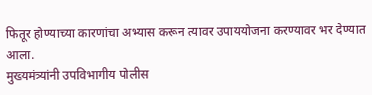फितूर होण्याच्या कारणांचा अभ्यास करून त्यावर उपाययोजना करण्यावर भर देण्यात आला.
मुख्यमंत्र्यांनी उपविभागीय पोलीस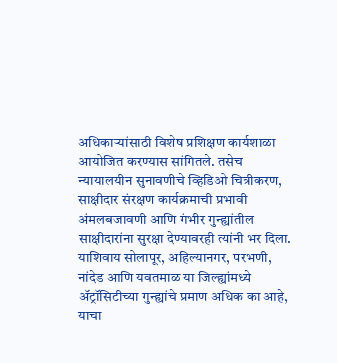अधिकाऱ्यांसाठी विशेष प्रशिक्षण कार्यशाळा आयोजित करण्यास सांगितले. तसेच न्यायालयीन सुनावणीचे व्हिडिओ चित्रीकरण, साक्षीदार संरक्षण कार्यक्रमाची प्रभावी अंमलबजावणी आणि गंभीर गुन्ह्यांतील साक्षीदारांना सुरक्षा देण्यावरही त्यांनी भर दिला.
याशिवाय सोलापूर, अहिल्यानगर, परभणी, नांदेड आणि यवतमाळ या जिल्ह्यांमध्ये ॲट्रॉसिटीच्या गुन्ह्यांचे प्रमाण अधिक का आहे, याचा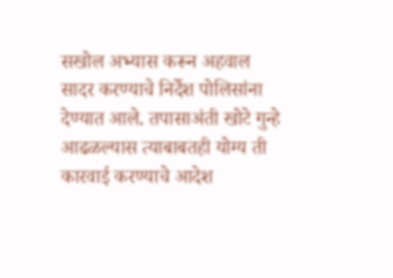सखोल अभ्यास करून अहवाल सादर करण्याचे निर्देश पोलिसांना देण्यात आले. तपासाअंती खोटे गुन्हे आढळल्यास त्याबाबतही योग्य ती कारवाई करण्याचे आदेश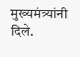मुख्यमंत्र्यांनी दिले.